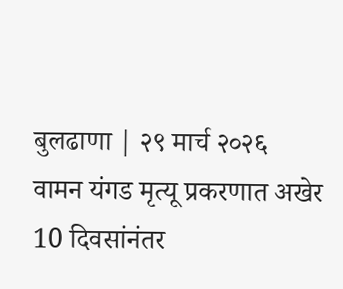बुलढाणा | २९ मार्च २०२६
वामन यंगड मृत्यू प्रकरणात अखेर 10 दिवसांनंतर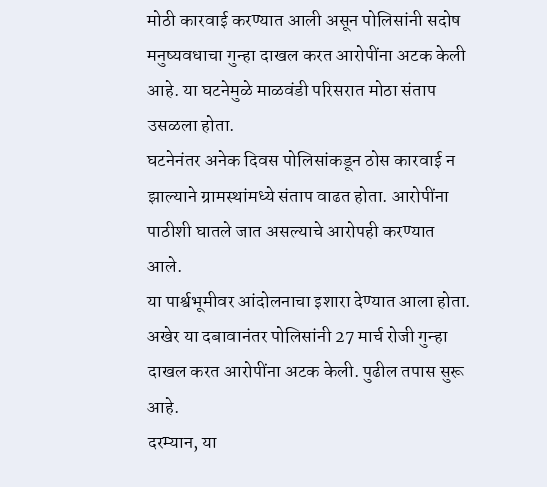मोठी कारवाई करण्यात आली असून पोलिसांनी सदोष मनुष्यवधाचा गुन्हा दाखल करत आरोपींना अटक केली आहे. या घटनेमुळे माळवंडी परिसरात मोठा संताप उसळला होता.
घटनेनंतर अनेक दिवस पोलिसांकडून ठोस कारवाई न झाल्याने ग्रामस्थांमध्ये संताप वाढत होता. आरोपींना पाठीशी घातले जात असल्याचे आरोपही करण्यात आले.
या पार्श्वभूमीवर आंदोलनाचा इशारा देण्यात आला होता. अखेर या दबावानंतर पोलिसांनी 27 मार्च रोजी गुन्हा दाखल करत आरोपींना अटक केली. पुढील तपास सुरू आहे.
दरम्यान, या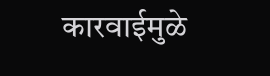कारवाईमुळे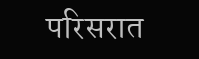परिसरात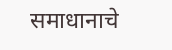समाधानाचे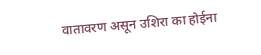वातावरण असून उशिरा का होईना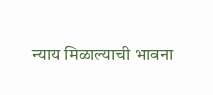न्याय मिळाल्याची भावना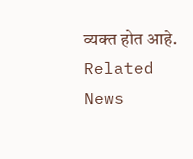व्यक्त होत आहे.
Related News